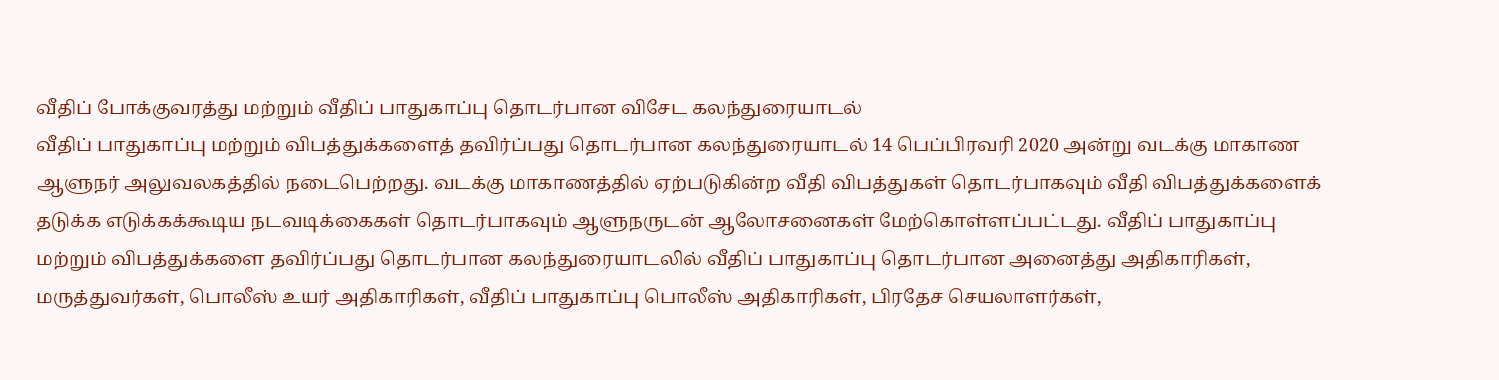வீதிப் போக்குவரத்து மற்றும் வீதிப் பாதுகாப்பு தொடர்பான விசேட கலந்துரையாடல்
வீதிப் பாதுகாப்பு மற்றும் விபத்துக்களைத் தவிர்ப்பது தொடர்பான கலந்துரையாடல் 14 பெப்பிரவரி 2020 அன்று வடக்கு மாகாண ஆளுநர் அலுவலகத்தில் நடைபெற்றது. வடக்கு மாகாணத்தில் ஏற்படுகின்ற வீதி விபத்துகள் தொடர்பாகவும் வீதி விபத்துக்களைக் தடுக்க எடுக்கக்கூடிய நடவடிக்கைகள் தொடர்பாகவும் ஆளுநருடன் ஆலோசனைகள் மேற்கொள்ளப்பட்டது. வீதிப் பாதுகாப்பு மற்றும் விபத்துக்களை தவிர்ப்பது தொடர்பான கலந்துரையாடலில் வீதிப் பாதுகாப்பு தொடர்பான அனைத்து அதிகாரிகள், மருத்துவர்கள், பொலீஸ் உயர் அதிகாரிகள், வீதிப் பாதுகாப்பு பொலீஸ் அதிகாரிகள், பிரதேச செயலாளர்கள்,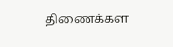திணைக்கள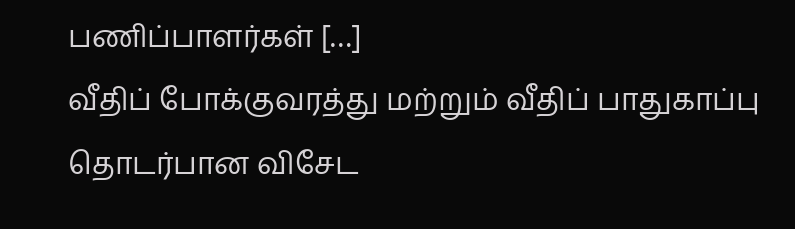பணிப்பாளர்கள் […]
வீதிப் போக்குவரத்து மற்றும் வீதிப் பாதுகாப்பு தொடர்பான விசேட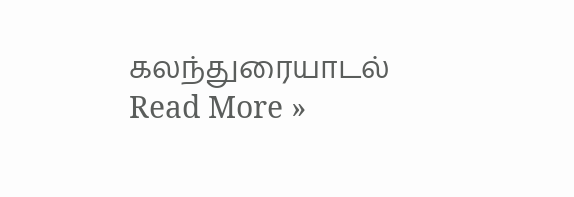கலந்துரையாடல் Read More »